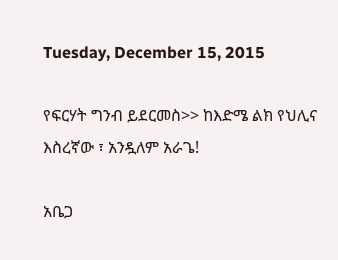Tuesday, December 15, 2015

የፍርሃት ግንብ ይደርመስ>> ከእድሜ ልክ የህሊና እስረኛው ፣ አንዷለም አራጌ!

አቤጋ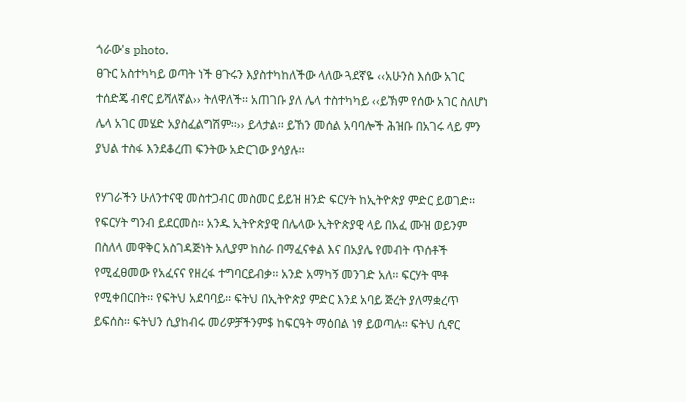ጎራው's photo.
ፀጉር አስተካካይ ወጣት ነች ፀጉሩን እያስተካከለችው ላለው ጓደኛዬ ‹‹አሁንስ እሰው አገር ተሰድጄ ብኖር ይሻለኛል›› ትለዋለች፡፡ አጠገቡ ያለ ሌላ ተስተካካይ ‹‹ይኽም የሰው አገር ስለሆነ ሌላ አገር መሄድ አያስፈልግሽም፡፡›› ይላታል፡፡ ይኸን መሰል አባባሎች ሕዝቡ በአገሩ ላይ ምን ያህል ተስፋ እንደቆረጠ ፍንትው አድርገው ያሳያሉ፡፡

የሃገራችን ሁለንተናዊ መስተጋብር መስመር ይይዝ ዘንድ ፍርሃት ከኢትዮጵያ ምድር ይወገድ፡፡ የፍርሃት ግንብ ይደርመስ፡፡ አንዱ ኢትዮጵያዊ በሌላው ኢትዮጵያዊ ላይ በአፈ ሙዝ ወይንም በስለላ መዋቅር አስገዳጅነት አሊያም ከስራ በማፈናቀል እና በአያሌ የመብት ጥሰቶች የሚፈፀመው የአፈናና የዘረፋ ተግባርይብቃ፡፡ አንድ አማካኝ መንገድ አለ፡፡ ፍርሃት ሞቶ የሚቀበርበት፡፡ የፍትህ አደባባይ፡፡ ፍትህ በኢትዮጵያ ምድር እንደ አባይ ጅረት ያለማቋረጥ ይፍሰስ፡፡ ፍትህን ሲያከብሩ መሪዎቻችንም$ ከፍርዓት ማዕበል ነፃ ይወጣሉ፡፡ ፍትህ ሲኖር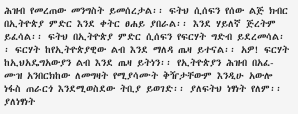ሕዝብ የመረጠው መንግስት ይመሰረታል፡፡ ፍትህ ሲሰፍን የሰው ልጅ ክብር በኢትዮጵያ ምድር እንደ ቀትር ፀሐይ ያበራል፡፡ እንደ ሃይለኛ ጅረትም ይፈሳል፡፡ ፍትህ በኢትዮጵያ ምድር ሲሰፍን የፍርሃት ግድብ ይደረመሳል፡፡ ፍርሃት ከየኢትዮጵያዊው ልብ እንደ ማለዳ ጤዛ ይተናል፡፡ አዎ! ፍርሃት ከኢህአዴግአውያን ልብ እንደ ጤዛ ይትነን፡፡ የኢትዮጵያን ሕዝብ በአፈ-ሙዝ አንበርክከው ለመግዛት የሚያሳሙት ቅዥታቸውም እንዲሁ አውሎ ነፋስ ጠራርጎ እንደሚወስደው ትቢያ ይወገድ፡፡ ያለፍትህ ነፃነት የለም፡፡ ያለነፃነት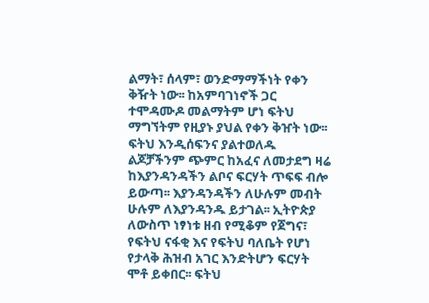ልማት፣ ሰላም፣ ወንድማማችነት የቀን ቅዥት ነው፡፡ ከአምባገነኖች ጋር ተሞዳሙዶ መልማትም ሆነ ፍትህ ማግኘትም የዚያኑ ያህል የቀን ቅዠት ነው፡፡ ፍትህ እንዲሰፍንና ያልተወለዱ ልጆቻችንም ጭምር ከአፈና ለመታደግ ዛሬ ከእያንዳንዳችን ልቦና ፍርሃት ጥፍፍ ብሎ ይውጣ፡፡ እያንዳንዳችን ለሁሉም መብት ሁሉም ለእያንዳንዱ ይታገል፡፡ ኢትዮጵያ ለውስጥ ነፃነቱ ዘብ የሚቆም የጀግና፣ የፍትህ ናፋቂ እና የፍትህ ባለቤት የሆነ የታላቅ ሕዝብ አገር እንድትሆን ፍርሃት ሞቶ ይቀበር፡፡ ፍትህ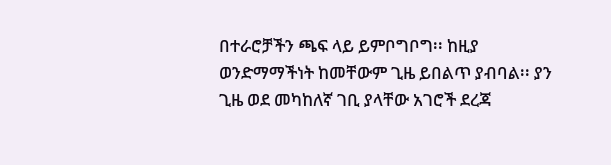በተራሮቻችን ጫፍ ላይ ይምቦግቦግ፡፡ ከዚያ ወንድማማችነት ከመቸውም ጊዜ ይበልጥ ያብባል፡፡ ያን ጊዜ ወደ መካከለኛ ገቢ ያላቸው አገሮች ደረጃ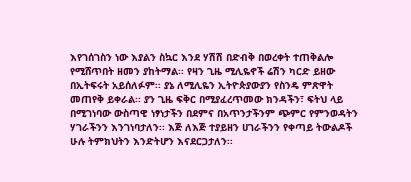እየገሰገስን ነው እያልን ስኳር እንደ ሃሽሽ በድብቅ በወረቀት ተጠቅልሎ የሚሸጥበት ዘመን ያከትማል፡፡ የዛን ጊዜ ሚሊዬኖች ሬሽን ካርድ ይዘው በኢትፍሩት አይሰለፉም፡፡ ያኔ ለሚሊዬን ኢትዮጵያውያን የስንዴ ምጽዋት መጠየቅ ይቀራል፡፡ ያን ጊዜ ፍቅር በሚያፈረጥመው ክንዳችን፣ ፍትህ ላይ በሚገነባው ውስጣዊ ነፃነታችን በደምና በአጥንታችንም ጭምር የምንወዳትን ሃገራችንን እንገነባታለን፡፡ እጅ ለእጅ ተያይዘን ሀገራችንን የቀጣይ ትውልዶች ሁሉ ትምክህትን እንድትሆን እናደርጋታለን፡፡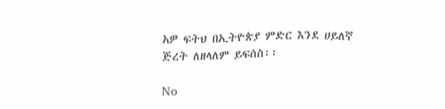አዎ ፍትህ በኢትዮጵያ ምድር እንደ ሀይለኛ ጅረት ለዘላለም ይፍሰስ፡፡

No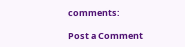comments:

Post a Comment